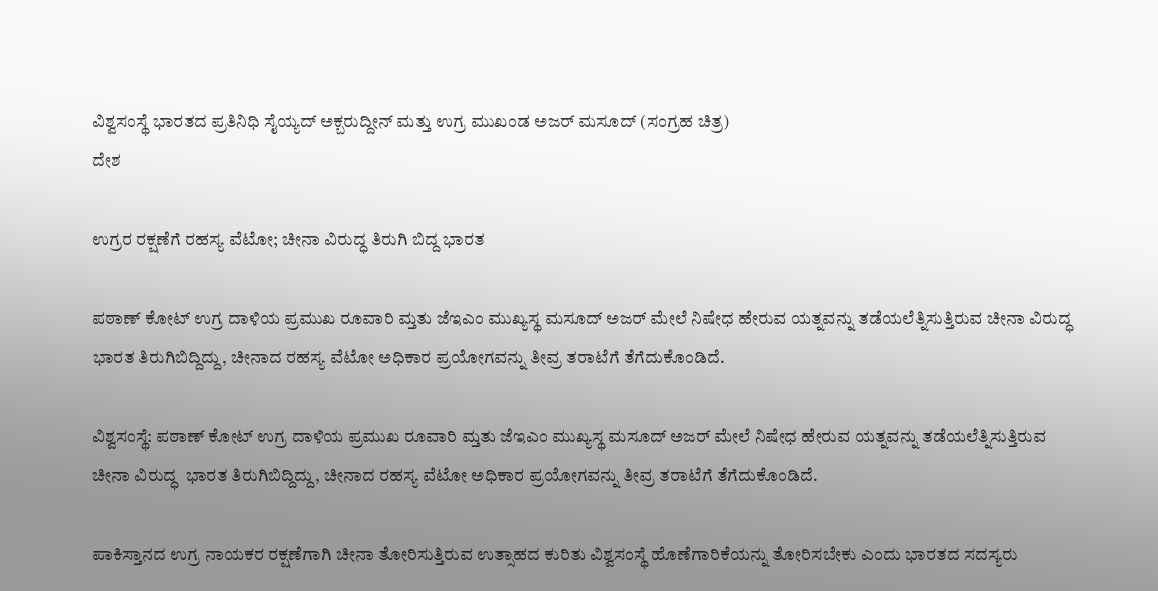ವಿಶ್ವಸಂಸ್ಥೆ ಭಾರತದ ಪ್ರತಿನಿಧಿ ಸೈಯ್ಯದ್ ಅಕ್ಬರುದ್ದೀನ್ ಮತ್ತು ಉಗ್ರ ಮುಖಂಡ ಅಜರ್ ಮಸೂದ್ (ಸಂಗ್ರಹ ಚಿತ್ರ)
ದೇಶ

ಉಗ್ರರ ರಕ್ಷಣೆಗೆ ರಹಸ್ಯ ವೆಟೋ; ಚೀನಾ ವಿರುದ್ಧ ತಿರುಗಿ ಬಿದ್ದ ಭಾರತ

ಪಠಾಣ್ ಕೋಟ್ ಉಗ್ರ ದಾಳಿಯ ಪ್ರಮುಖ ರೂವಾರಿ ಮ್ತತು ಜೆಇಎಂ ಮುಖ್ಯಸ್ಥ ಮಸೂದ್ ಅಜರ್ ಮೇಲೆ ನಿಷೇಧ ಹೇರುವ ಯತ್ನವನ್ನು ತಡೆಯಲೆತ್ನಿಸುತ್ತಿರುವ ಚೀನಾ ವಿರುದ್ಧ ಭಾರತ ತಿರುಗಿಬಿದ್ದಿದ್ದು, ಚೀನಾದ ರಹಸ್ಯ ವೆಟೋ ಅಧಿಕಾರ ಪ್ರಯೋಗವನ್ನು ತೀವ್ರ ತರಾಟೆಗೆ ತೆಗೆದುಕೊಂಡಿದೆ.

ವಿಶ್ವಸಂಸ್ಥೆ: ಪಠಾಣ್ ಕೋಟ್ ಉಗ್ರ ದಾಳಿಯ ಪ್ರಮುಖ ರೂವಾರಿ ಮ್ತತು ಜೆಇಎಂ ಮುಖ್ಯಸ್ಥ ಮಸೂದ್ ಅಜರ್ ಮೇಲೆ ನಿಷೇಧ ಹೇರುವ ಯತ್ನವನ್ನು ತಡೆಯಲೆತ್ನಿಸುತ್ತಿರುವ ಚೀನಾ ವಿರುದ್ಧ  ಭಾರತ ತಿರುಗಿಬಿದ್ದಿದ್ದು, ಚೀನಾದ ರಹಸ್ಯ ವೆಟೋ ಅಧಿಕಾರ ಪ್ರಯೋಗವನ್ನು ತೀವ್ರ ತರಾಟೆಗೆ ತೆಗೆದುಕೊಂಡಿದೆ.

ಪಾಕಿಸ್ತಾನದ ಉಗ್ರ ನಾಯಕರ ರಕ್ಷಣೆಗಾಗಿ ಚೀನಾ ತೋರಿಸುತ್ತಿರುವ ಉತ್ಸಾಹದ ಕುರಿತು ವಿಶ್ವಸಂಸ್ಥೆ ಹೊಣೆಗಾರಿಕೆಯನ್ನು ತೋರಿಸಬೇಕು ಎಂದು ಭಾರತದ ಸದಸ್ಯರು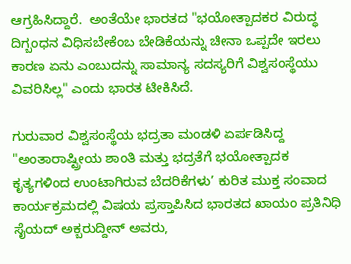ಆಗ್ರಹಿಸಿದ್ದಾರೆ.  ಅಂತೆಯೇ ಭಾರತದ "ಭಯೋತ್ಪಾದಕರ ವಿರುದ್ಧ ದಿಗ್ಬಂಧನ ವಿಧಿಸಬೇಕೆಂಬ ಬೇಡಿಕೆಯನ್ನು ಚೀನಾ ಒಪ್ಪದೇ ಇರಲು ಕಾರಣ ಏನು ಎಂಬುದನ್ನು ಸಾಮಾನ್ಯ ಸದಸ್ಯರಿಗೆ ವಿಶ್ವಸಂಸ್ಥೆಯು  ವಿವರಿಸಿಲ್ಲ" ಎಂದು ಭಾರತ ಟೀಕಿಸಿದೆ.

ಗುರುವಾರ ವಿಶ್ವಸಂಸ್ಥೆಯ ಭದ್ರತಾ ಮಂಡಳಿ ಏರ್ಪಡಿಸಿದ್ದ "ಅಂತಾರಾಷ್ಟ್ರೀಯ ಶಾಂತಿ ಮತ್ತು ಭದ್ರತೆಗೆ ಭಯೋತ್ಪಾದಕ ಕೃತ್ಯಗಳಿಂದ ಉಂಟಾಗಿರುವ ಬೆದರಿಕೆಗಳು’ ಕುರಿತ ಮುಕ್ತ ಸಂವಾದ  ಕಾರ್ಯಕ್ರಮದಲ್ಲಿ ವಿಷಯ ಪ್ರಸ್ತಾಪಿಸಿದ ಭಾರತದ ಖಾಯಂ ಪ್ರತಿನಿಧಿ ಸೈಯದ್ ಅಕ್ಬರುದ್ದೀನ್ ಅವರು,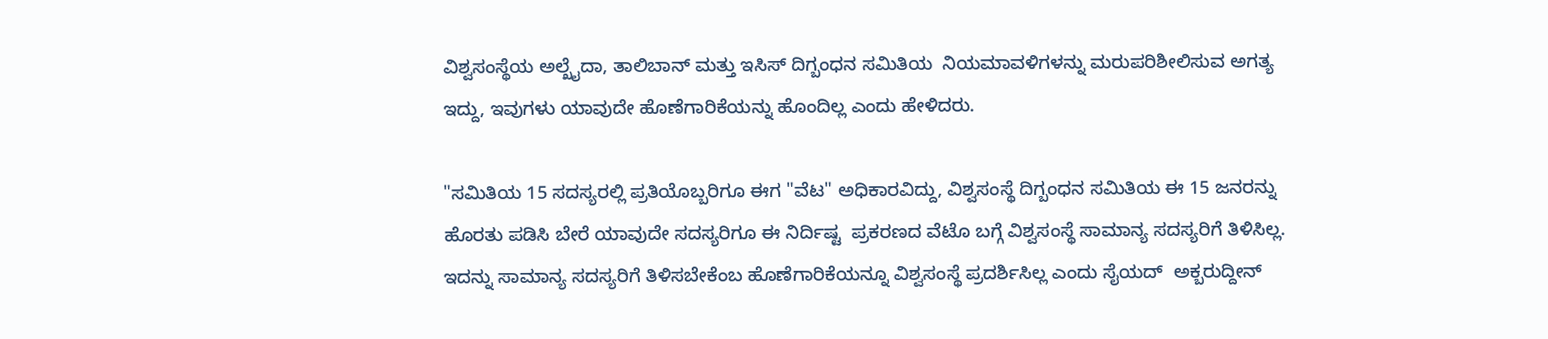ವಿಶ್ವಸಂಸ್ಥೆಯ ಅಲ್ಖೈದಾ, ತಾಲಿಬಾನ್ ಮತ್ತು ಇಸಿಸ್ ದಿಗ್ಬಂಧನ ಸಮಿತಿಯ  ನಿಯಮಾವಳಿಗಳನ್ನು ಮರುಪರಿಶೀಲಿಸುವ ಅಗತ್ಯ ಇದ್ದು, ಇವುಗಳು ಯಾವುದೇ ಹೊಣೆಗಾರಿಕೆಯನ್ನು ಹೊಂದಿಲ್ಲ ಎಂದು ಹೇಳಿದರು.

"ಸಮಿತಿಯ 15 ಸದಸ್ಯರಲ್ಲಿ ಪ್ರತಿಯೊಬ್ಬರಿಗೂ ಈಗ "ವೆಟ" ಅಧಿಕಾರವಿದ್ದು, ವಿಶ್ವಸಂಸ್ಥೆ ದಿಗ್ಬಂಧನ ಸಮಿತಿಯ ಈ 15 ಜನರನ್ನು ಹೊರತು ಪಡಿಸಿ ಬೇರೆ ಯಾವುದೇ ಸದಸ್ಯರಿಗೂ ಈ ನಿರ್ದಿಷ್ಟ  ಪ್ರಕರಣದ ವೆಟೊ ಬಗ್ಗೆ ವಿಶ್ವಸಂಸ್ಥೆ ಸಾಮಾನ್ಯ ಸದಸ್ಯರಿಗೆ ತಿಳಿಸಿಲ್ಲ. ಇದನ್ನು ಸಾಮಾನ್ಯ ಸದಸ್ಯರಿಗೆ ತಿಳಿಸಬೇಕೆಂಬ ಹೊಣೆಗಾರಿಕೆಯನ್ನೂ ವಿಶ್ವಸಂಸ್ಥೆ ಪ್ರದರ್ಶಿಸಿಲ್ಲ ಎಂದು ಸೈಯದ್  ಅಕ್ಬರುದ್ದೀನ್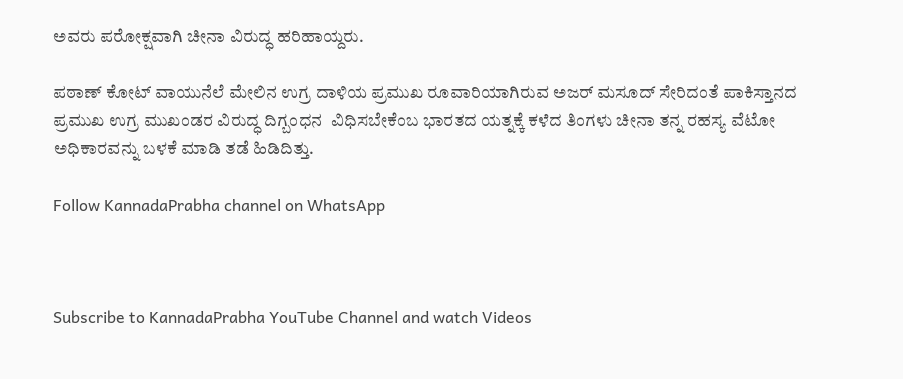ಅವರು ಪರೋಕ್ಷವಾಗಿ ಚೀನಾ ವಿರುದ್ಧ ಹರಿಹಾಯ್ದರು.

ಪಠಾಣ್ ಕೋಟ್ ವಾಯುನೆಲೆ ಮೇಲಿನ ಉಗ್ರ ದಾಳಿಯ ಪ್ರಮುಖ ರೂವಾರಿಯಾಗಿರುವ ಅಜರ್ ಮಸೂದ್ ಸೇರಿದಂತೆ ಪಾಕಿಸ್ತಾನದ ಪ್ರಮುಖ ಉಗ್ರ ಮುಖಂಡರ ವಿರುದ್ಧ ದಿಗ್ಬಂಧನ  ವಿಧಿಸಬೇಕೆಂಬ ಭಾರತದ ಯತ್ನಕ್ಕೆ ಕಳೆದ ತಿಂಗಳು ಚೀನಾ ತನ್ನ ರಹಸ್ಯ ವೆಟೋ ಅಧಿಕಾರವನ್ನು ಬಳಕೆ ಮಾಡಿ ತಡೆ ಹಿಡಿದಿತ್ತು.

Follow KannadaPrabha channel on WhatsApp



Subscribe to KannadaPrabha YouTube Channel and watch Videos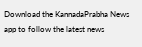Download the KannadaPrabha News app to follow the latest news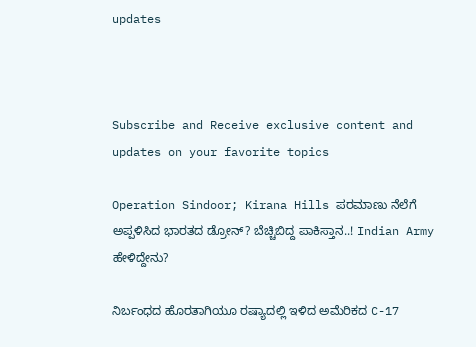updates



Subscribe and Receive exclusive content and updates on your favorite topics

Operation Sindoor; Kirana Hills ಪರಮಾಣು ನೆಲೆಗೆ ಅಪ್ಪಳಿಸಿದ ಭಾರತದ ಡ್ರೋನ್? ಬೆಚ್ಚಿಬಿದ್ದ ಪಾಕಿಸ್ತಾನ..! Indian Army ಹೇಳಿದ್ದೇನು?

ನಿರ್ಬಂಧದ ಹೊರತಾಗಿಯೂ ರಷ್ಯಾದಲ್ಲಿ ಇಳಿದ ಅಮೆರಿಕದ C-17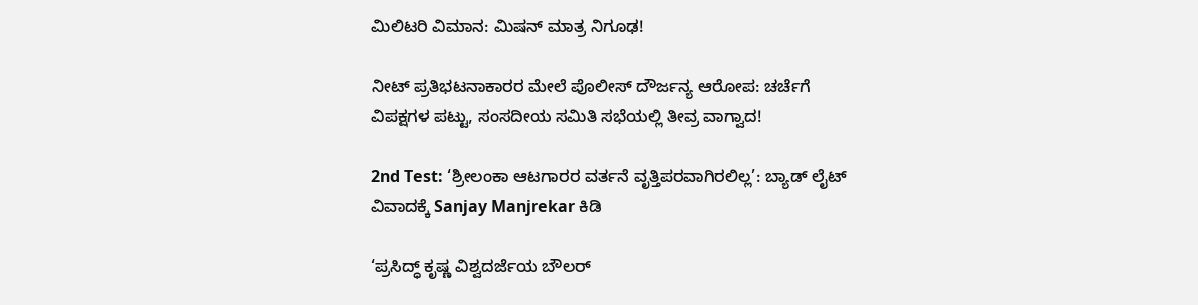ಮಿಲಿಟರಿ ವಿಮಾನ: ಮಿಷನ್ ಮಾತ್ರ ನಿಗೂಢ!

ನೀಟ್ ಪ್ರತಿಭಟನಾಕಾರರ ಮೇಲೆ ಪೊಲೀಸ್ ದೌರ್ಜನ್ಯ ಆರೋಪ: ಚರ್ಚೆಗೆ ವಿಪಕ್ಷಗಳ ಪಟ್ಟು, ಸಂಸದೀಯ ಸಮಿತಿ ಸಭೆಯಲ್ಲಿ ತೀವ್ರ ವಾಗ್ವಾದ!

2nd Test: ‘ಶ್ರೀಲಂಕಾ ಆಟಗಾರರ ವರ್ತನೆ ವೃತ್ತಿಪರವಾಗಿರಲಿಲ್ಲ’: ಬ್ಯಾಡ್ ಲೈಟ್ ವಿವಾದಕ್ಕೆ Sanjay Manjrekar ಕಿಡಿ

‘ಪ್ರಸಿದ್ಧ್ ಕೃಷ್ಣ ವಿಶ್ವದರ್ಜೆಯ ಬೌಲರ್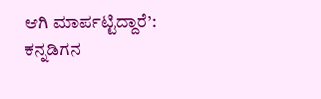ಆಗಿ ಮಾರ್ಪಟ್ಟಿದ್ದಾರೆ’: ಕನ್ನಡಿಗನ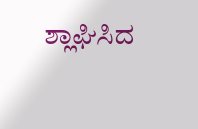ಶ್ಲಾಘಿಸಿದ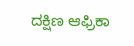ದಕ್ಷಿಣ ಆಫ್ರಿಕಾ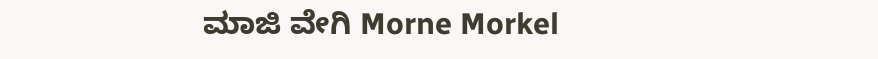ಮಾಜಿ ವೇಗಿ Morne Morkel